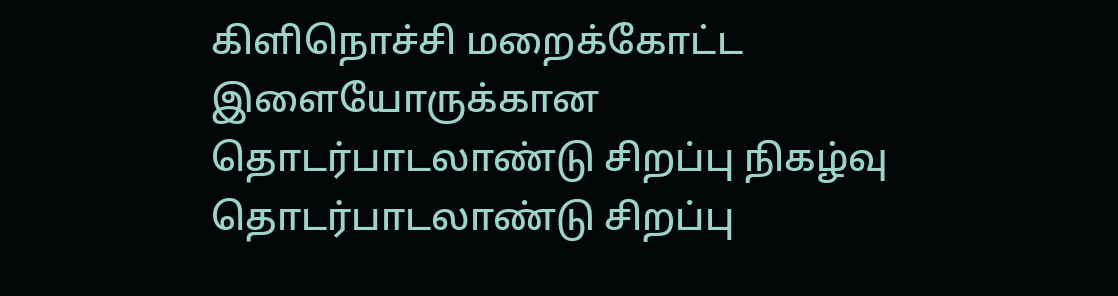கிளிநொச்சி மறைக்கோட்ட இளையோருக்கான தொடர்பாடலாண்டு சிறப்பு நிகழ்வு
தொடர்பாடலாண்டு சிறப்பு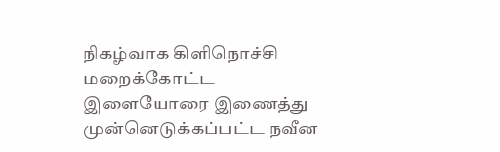நிகழ்வாக கிளிநொச்சி மறைக்கோட்ட இளையோரை இணைத்து முன்னெடுக்கப்பட்ட நவீன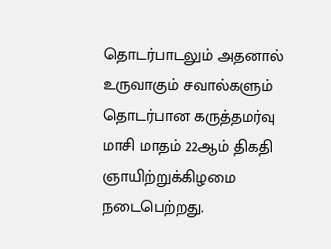தொடர்பாடலும் அதனால் உருவாகும் சவால்களும் தொடர்பான கருத்தமர்வு மாசி மாதம் 22ஆம் திகதி ஞாயிற்றுக்கிழமை நடைபெற்றது.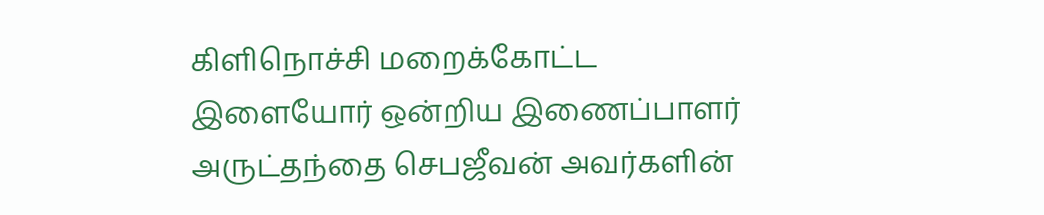கிளிநொச்சி மறைக்கோட்ட இளையோர் ஒன்றிய இணைப்பாளர் அருட்தந்தை செபஜீவன் அவர்களின்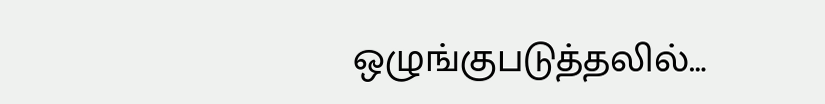ஒழுங்குபடுத்தலில்…